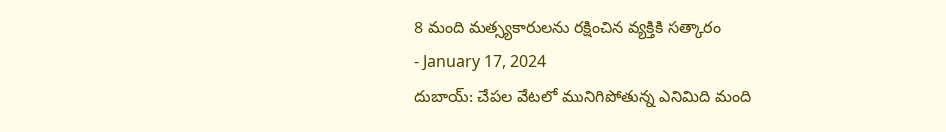8 మంది మత్స్యకారులను రక్షించిన వ్యక్తికి సత్కారం
- January 17, 2024
దుబాయ్: చేపల వేటలో మునిగిపోతున్న ఎనిమిది మంది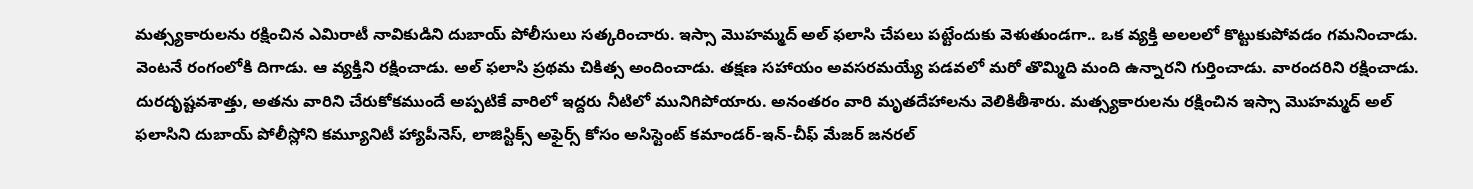మత్స్యకారులను రక్షించిన ఎమిరాటీ నావికుడిని దుబాయ్ పోలీసులు సత్కరించారు. ఇస్సా మొహమ్మద్ అల్ ఫలాసి చేపలు పట్టేందుకు వెళుతుండగా.. ఒక వ్యక్తి అలలలో కొట్టుకుపోవడం గమనించాడు. వెంటనే రంగంలోకి దిగాడు. ఆ వ్యక్తిని రక్షించాడు. అల్ ఫలాసి ప్రథమ చికిత్స అందించాడు. తక్షణ సహాయం అవసరమయ్యే పడవలో మరో తొమ్మిది మంది ఉన్నారని గుర్తించాడు. వారందరిని రక్షించాడు. దురదృష్టవశాత్తు, అతను వారిని చేరుకోకముందే అప్పటికే వారిలో ఇద్దరు నీటిలో మునిగిపోయారు. అనంతరం వారి మృతదేహాలను వెలికితీశారు. మత్స్యకారులను రక్షించిన ఇస్సా మొహమ్మద్ అల్ ఫలాసిని దుబాయ్ పోలీస్లోని కమ్యూనిటీ హ్యాపీనెస్, లాజిస్టిక్స్ అఫైర్స్ కోసం అసిస్టెంట్ కమాండర్-ఇన్-చీఫ్ మేజర్ జనరల్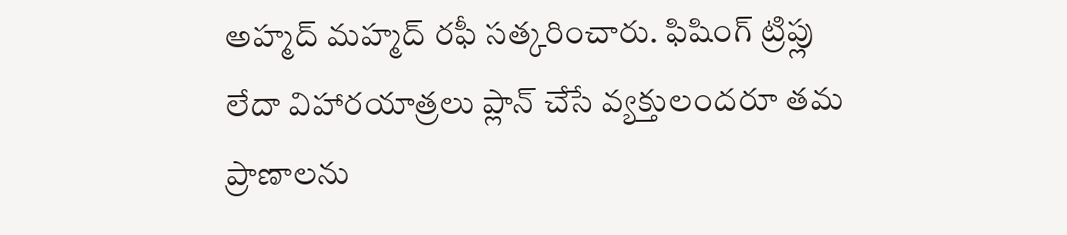అహ్మద్ మహ్మద్ రఫీ సత్కరించారు. ఫిషింగ్ ట్రిప్లు లేదా విహారయాత్రలు ప్లాన్ చేసే వ్యక్తులందరూ తమ ప్రాణాలను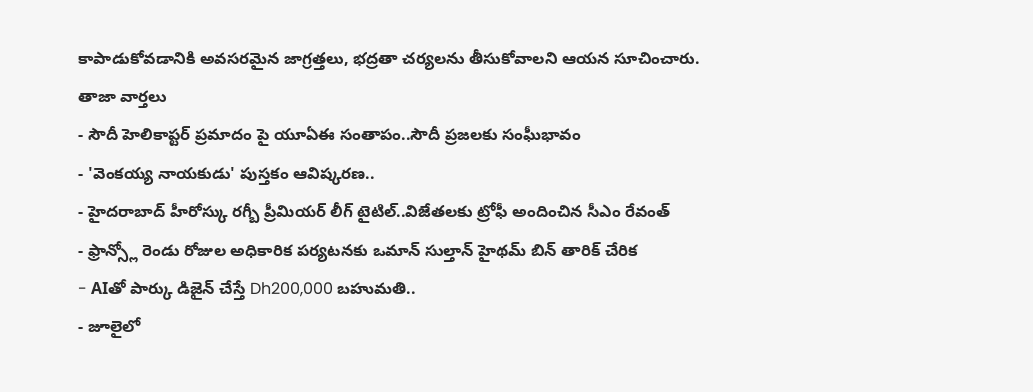కాపాడుకోవడానికి అవసరమైన జాగ్రత్తలు, భద్రతా చర్యలను తీసుకోవాలని ఆయన సూచించారు.
తాజా వార్తలు
- సౌదీ హెలికాప్టర్ ప్రమాదం పై యూఏఈ సంతాపం..సౌదీ ప్రజలకు సంఘీభావం
- 'వెంకయ్య నాయకుడు' పుస్తకం ఆవిష్కరణ..
- హైదరాబాద్ హీరోస్కు రగ్బీ ప్రీమియర్ లీగ్ టైటిల్..విజేతలకు ట్రోఫీ అందించిన సీఎం రేవంత్
- ఫ్రాన్స్లో రెండు రోజుల అధికారిక పర్యటనకు ఒమాన్ సుల్తాన్ హైథమ్ బిన్ తారిక్ చేరిక
- AIతో పార్కు డిజైన్ చేస్తే Dh200,000 బహుమతి..
- జూలైలో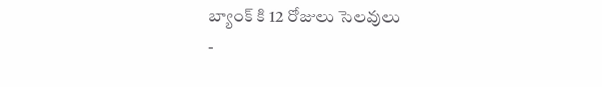బ్యాంక్ కి 12 రోజులు సెలవులు
-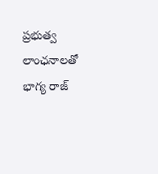ప్రభుత్వ లాంఛనాలతో భాగ్య రాజ్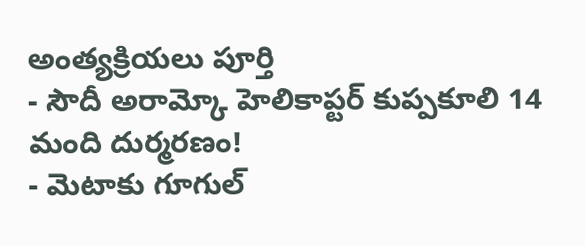అంత్యక్రియలు పూర్తి
- సౌదీ అరామ్కో హెలికాప్టర్ కుప్పకూలి 14 మంది దుర్మరణం!
- మెటాకు గూగుల్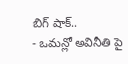బిగ్ షాక్..
- ఒమన్లో అవినీతి పై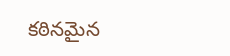కఠినమైన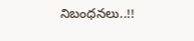నిబంధనలు..!!